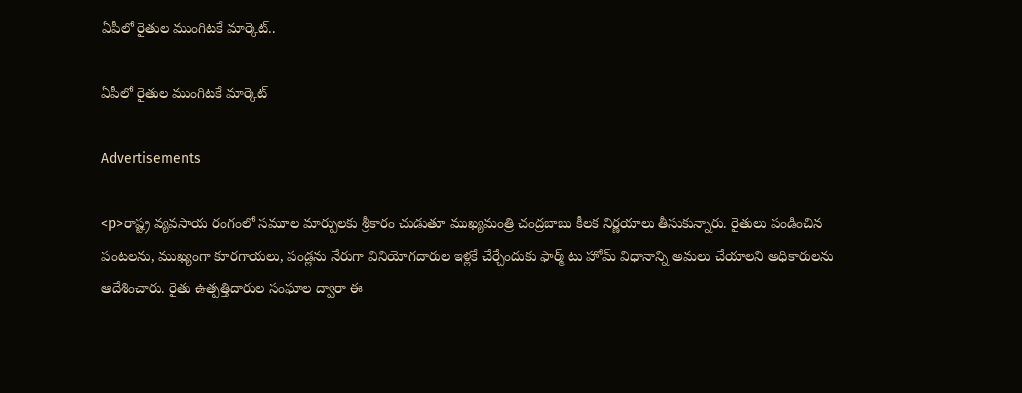ఏపీలో రైతుల ముంగిటకే మార్కెట్..

ఏపీలో రైతుల ముంగిటకే మార్కెట్

Advertisements

<p>రాష్ట్ర వ్యవసాయ రంగంలో సమూల మార్పులకు శ్రీకారం చుడుతూ ముఖ్యమంత్రి చంద్రబాబు కీలక నిర్ణయాలు తీసుకున్నారు. రైతులు పండించిన పంటలను, ముఖ్యంగా కూరగాయలు, పండ్లను నేరుగా వినియోగదారుల ఇళ్లకే చేర్చేందుకు ఫార్మ్ టు హోమ్ విధానాన్ని అమలు చేయాలని అధికారులను ఆదేశించారు. రైతు ఉత్పత్తిదారుల సంఘాల ద్వారా ఈ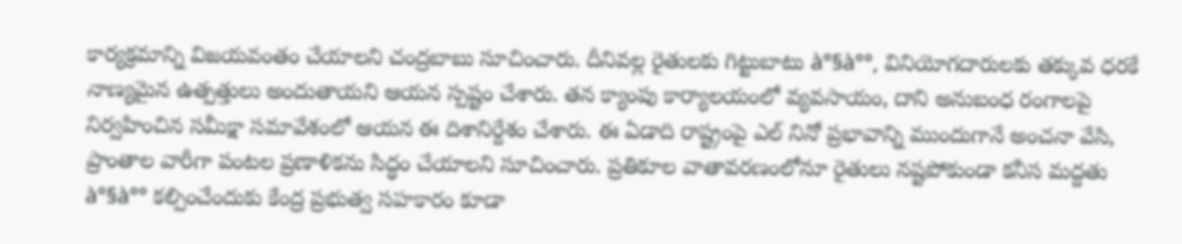కార్యక్రమాన్ని విజయవంతం చేయాలని చంద్రబాబు సూచించారు. దీనివల్ల రైతులకు గిట్టుబాటు à°§à°°, వినియోగదారులకు తక్కువ ధరకే నాణ్యమైన ఉత్పత్తులు అందుతాయని ఆయన స్పష్టం చేశారు. తన క్యాంపు కార్యాలయంలో వ్యవసాయం, దాని అనుబంధ రంగాలపై నిర్వహించిన సమీక్షా సమావేశంలో ఆయన ఈ దిశానిర్దేశం చేశారు. ఈ ఏడాది రాష్ట్రంపై ఎల్ నినో ప్రభావాన్ని ముందుగానే అంచనా వేసి, ప్రాంతాల వారీగా పంటల ప్రణాళికను సిద్ధం చేయాలని సూచించారు. ప్రతికూల వాతావరణంలోనూ రైతులు నష్టపోకుండా కనీస మద్దతు à°§à°° కల్పించేందుకు కేంద్ర ప్రభుత్వ సహకారం కూడా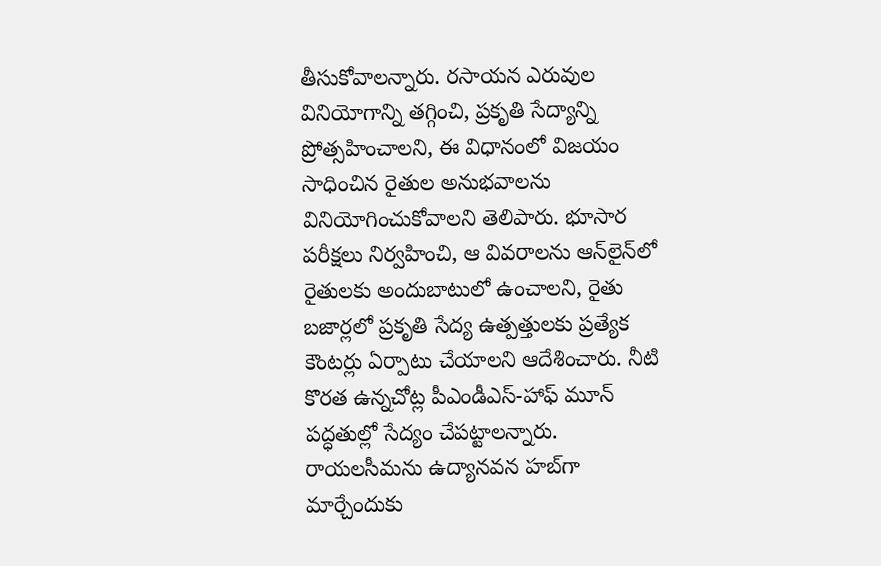తీసుకోవాలన్నారు. రసాయన ఎరువుల వినియోగాన్ని తగ్గించి, ప్రకృతి సేద్యాన్ని ప్రోత్సహించాలని, ఈ విధానంలో విజయం సాధించిన రైతుల అనుభవాలను వినియోగించుకోవాలని తెలిపారు. భూసార పరీక్షలు నిర్వహించి, ఆ వివరాలను ఆన్‌లైన్‌లో రైతులకు అందుబాటులో ఉంచాలని, రైతు బజార్లలో ప్రకృతి సేద్య ఉత్పత్తులకు ప్రత్యేక కౌంటర్లు ఏర్పాటు చేయాలని ఆదేశించారు. నీటి కొరత ఉన్నచోట్ల పీఎండీఎస్-హాఫ్ మూన్ పద్ధతుల్లో సేద్యం చేపట్టాలన్నారు. రాయలసీమను ఉద్యానవన హబ్‌గా మార్చేందుకు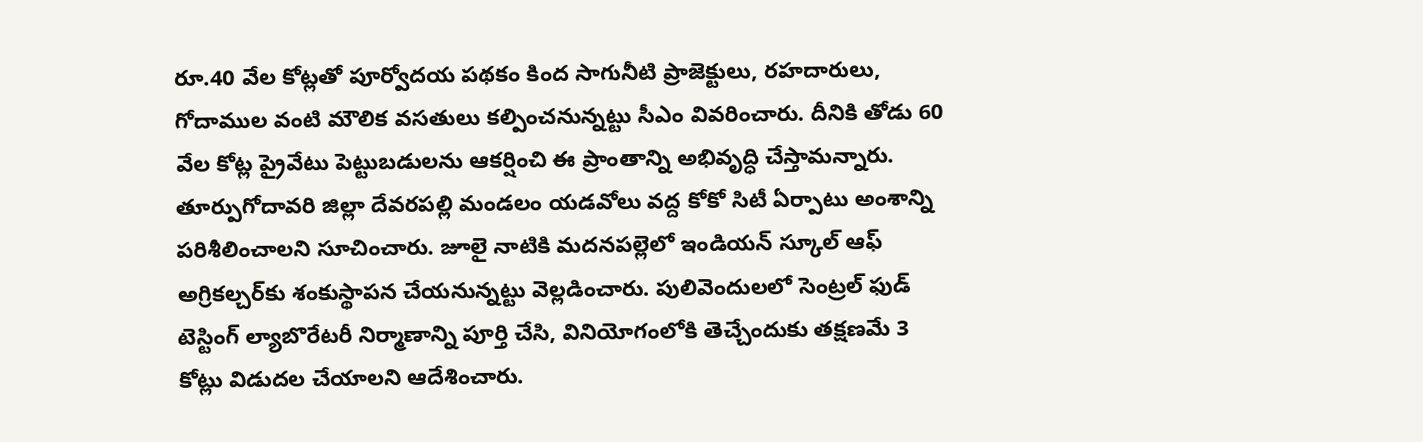రూ.40 వేల కోట్లతో పూర్వోదయ పథకం కింద సాగునీటి ప్రాజెక్టులు, రహదారులు, గోదాముల వంటి మౌలిక వసతులు కల్పించనున్నట్టు సీఎం వివరించారు. దీనికి తోడు 60 వేల కోట్ల ప్రైవేటు పెట్టుబడులను ఆకర్షించి ఈ ప్రాంతాన్ని అభివృద్ధి చేస్తామన్నారు. తూర్పుగోదావరి జిల్లా దేవరపల్లి మండలం యడవోలు వద్ద కోకో సిటీ ఏర్పాటు అంశాన్ని పరిశీలించాలని సూచించారు. జూలై నాటికి మదనపల్లెలో ఇండియన్ స్కూల్ ఆఫ్ అగ్రికల్చర్‌కు శంకుస్థాపన చేయనున్నట్టు వెల్లడించారు. పులివెందులలో సెంట్రల్ ఫుడ్ టెస్టింగ్ ల్యాబొరేటరీ నిర్మాణాన్ని పూర్తి చేసి, వినియోగంలోకి తెచ్చేందుకు తక్షణమే 3 కోట్లు విడుదల చేయాలని ఆదేశించారు.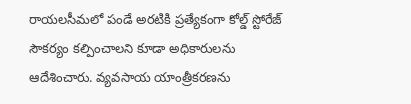రాయలసీమలో పండే అరటికి ప్రత్యేకంగా కోల్డ్ స్టోరేజ్ సౌకర్యం కల్పించాలని కూడా అధికారులను ఆదేశించారు. వ్యవసాయ యాంత్రీకరణను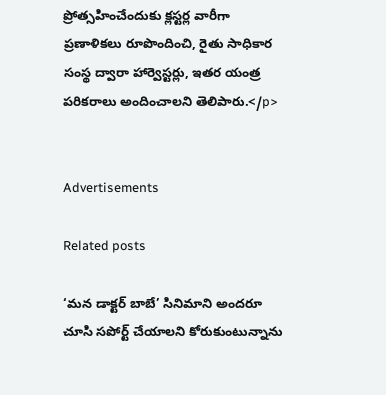ప్రోత్సహించేందుకు క్లస్టర్ల వారీగా ప్రణాళికలు రూపొందించి, రైతు సాధికార సంస్థ ద్వారా హార్వెస్టర్లు, ఇతర యంత్ర పరికరాలు అందించాలని తెలిపారు.</p>


Advertisements

Related posts

‘మన డాక్టర్ బాబే’ సినిమాని అందరూ చూసి సపోర్ట్ చేయాలని కోరుకుంటున్నాను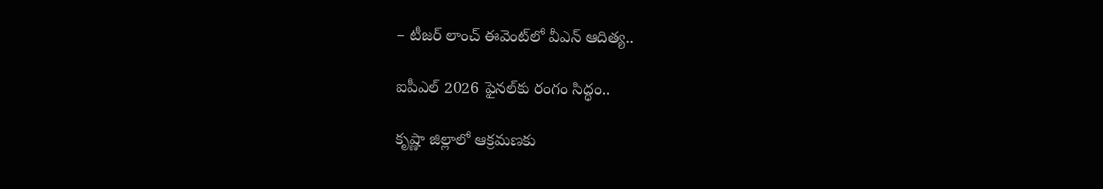– టీజర్ లాంచ్ ఈవెంట్‌లో వీఎన్ ఆదిత్య..

ఐపీఎల్‌ 2026 ఫైనల్‌కు రంగం సిద్ధం..

కృష్ణా జిల్లాలో ఆక్రమణకు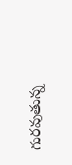గురవుతున్న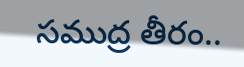సముద్ర తీరం..